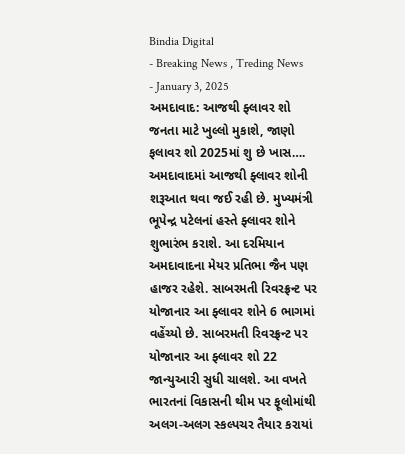Bindia Digital
- Breaking News , Treding News
- January 3, 2025
અમદાવાદ: આજથી ફ્લાવર શો જનતા માટે ખુલ્લો મુકાશે, જાણો ફલાવર શો 2025માં શુ છે ખાસ….
અમદાવાદમાં આજથી ફ્લાવર શોની શરૂઆત થવા જઈ રહી છે. મુખ્યમંત્રી ભૂપેન્દ્ર પટેલનાં હસ્તે ફ્લાવર શોને શુભારંભ કરાશે. આ દરમિયાન અમદાવાદના મેયર પ્રતિભા જૈન પણ હાજર રહેશે. સાબરમતી રિવરફ્રન્ટ પર યોજાનાર આ ફ્લાવર શોને 6 ભાગમાં વહેંચ્યો છે. સાબરમતી રિવરફ્રન્ટ પર યોજાનાર આ ફ્લાવર શો 22 જાન્યુઆરી સુધી ચાલશે. આ વખતે ભારતનાં વિકાસની થીમ પર ફૂલોમાંથી અલગ-અલગ સ્કલ્પચર તૈયાર કરાયાં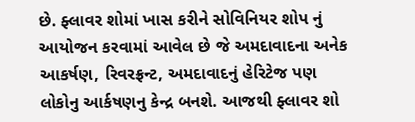છે. ફ્લાવર શોમાં ખાસ કરીને સોવિનિયર શોપ નું આયોજન કરવામાં આવેલ છે જે અમદાવાદના અનેક આકર્ષણ, રિવરફ્રન્ટ, અમદાવાદનું હેરિટેજ પણ લોકોનુ આર્કષણનુ કેન્દ્ર બનશે. આજથી ફ્લાવર શો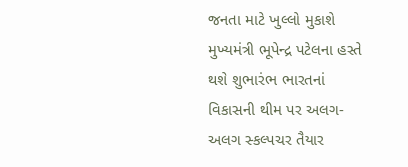જનતા માટે ખુલ્લો મુકાશે મુખ્યમંત્રી ભૂપેન્દ્ર પટેલના હસ્તે થશે શુભારંભ ભારતનાં વિકાસની થીમ પર અલગ-અલગ સ્કલ્પચર તૈયાર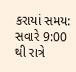કરાયાં સમય: સવારે 9:00 થી રાત્રે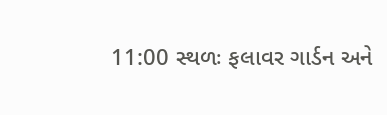11:00 સ્થળઃ ફલાવર ગાર્ડન અને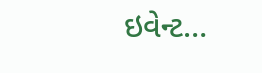ઇવેન્ટ…